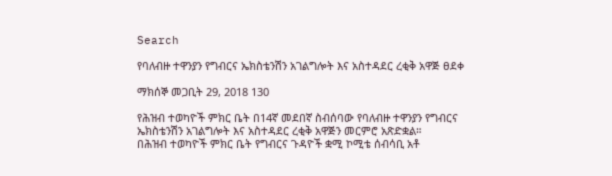Search

የባለብዙ ተዋንያን የግብርና ኤክስቴንሽን አገልግሎት እና አስተዳደር ረቂቅ አዋጅ ፀደቀ

ማክሰኞ መጋቢት 29, 2018 130

የሕዝብ ተወካዮች ምክር ቤት በ14ኛ መደበኛ ስብሰባው የባለብዙ ተዋንያን የግብርና ኤክስቴንሽን አገልግሎት እና አስተዳደር ረቂቅ አዋጅን መርምሮ አጽድቋል።
በሕዝብ ተወካዮች ምክር ቤት የግብርና ጉዳዮች ቋሚ ኮሚቴ ሰብሳቢ አቶ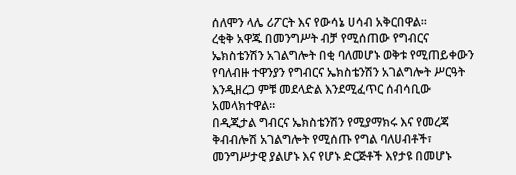ሰለሞን ላሌ ሪፖርት እና የውሳኔ ሀሳብ አቅርበዋል።
ረቂቅ አዋጁ በመንግሥት ብቻ የሚሰጠው የግብርና ኤክስቴንሽን አገልግሎት በቂ ባለመሆኑ ወቅቱ የሚጠይቀውን የባለብዙ ተዋንያን የግብርና ኤክስቴንሽን አገልግሎት ሥርዓት እንዲዘረጋ ምቹ መደላድል እንደሚፈጥር ሰብሳቢው አመላክተዋል።
በዲጂታል ግብርና ኤክስቴንሽን የሚያማክሩ እና የመረጃ ቅብብሎሽ አገልግሎት የሚሰጡ የግል ባለሀብቶች፣ መንግሥታዊ ያልሆኑ እና የሆኑ ድርጅቶች እየታዩ በመሆኑ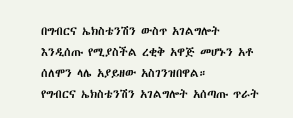በግብርና ኤክስቴንሽን ውስጥ አገልግሎት እንዲሰጡ የሚያስችል ረቂቅ አዋጅ መሆኑን አቶ ሰለሞን ላሌ አያይዘው አስገንዝበዋል።
የግብርና ኤክስቴንሽን አገልግሎት አሰጣጡ ጥራት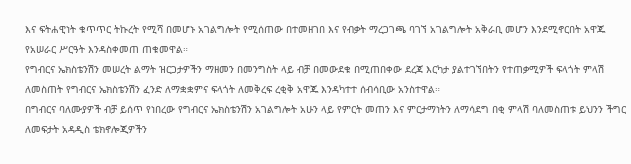እና ፍትሐዊነት ቁጥጥር ትኩረት የሚሻ በመሆኑ አገልግሎት የሚሰጠው በተመዘገበ እና የብቃት ማረጋገጫ ባገኘ አገልግሎት አቅራቢ መሆን እንደሚኖርበት አዋጁ የአሠራር ሥርዓት እንዳስቀመጠ ጠቁመዋል።
የግብርና ኤክስቴንሽን መሠረት ልማት ዝርጋታዎችን ማዘመን በመንግስት ላይ ብቻ በመውደቁ በሚጠበቀው ደረጃ እርካታ ያልተገኘበትን የተጠቃሚዎች ፍላጎት ምላሽ ለመስጠት የግብርና ኤክስቴንሽን ፈንድ ለማቋቋምና ፍላጎት ለመቅረፍ ረቂቅ አዋጁ እንዳካተተ ሰብሳቢው አንስተዋል።
በግብርና ባለሙያዎች ብቻ ይሰጥ የነበረው የግብርና ኤክስቴንሽን አገልግሎት አሁን ላይ የምርት መጠን እና ምርታማነትን ለማሳደግ በቂ ምላሽ ባለመስጠቱ ይህንን ችግር ለመፍታት አዳዲስ ቴክኖሎጂዎችን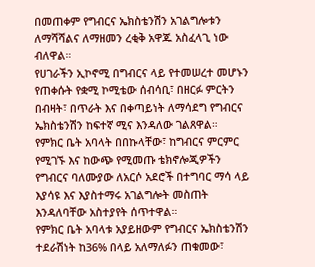በመጠቀም የግብርና ኤክስቴንሽን አገልግሎቱን ለማሻሻልና ለማዘመን ረቂቅ አዋጁ አስፈላጊ ነው ብለዋል።
የሀገራችን ኢኮኖሚ በግብርና ላይ የተመሠረተ መሆኑን የጠቀሱት የቋሚ ኮሚቴው ሰብሳቢ፣ በዘርፉ ምርትን በብዛት፣ በጥራት እና በቀጣይነት ለማሳደግ የግብርና ኤክስቴንሽን ከፍተኛ ሚና እንዳለው ገልጸዋል።
የምክር ቤት አባላት በበኩላቸው፣ ከግብርና ምርምር የሚገኙ እና ከውጭ የሚመጡ ቴክኖሎጂዎችን የግብርና ባለሙያው ለአርሶ አደሮች በተግባር ማሳ ላይ እያሳዩ እና እያስተማሩ አገልግሎት መስጠት እንዳለባቸው አስተያየት ሰጥተዋል።
የምክር ቤት አባላቱ አያይዘውም የግብርና ኤክስቴንሽን ተደራሽነት ከ36% በላይ አለማለፉን ጠቁመው፣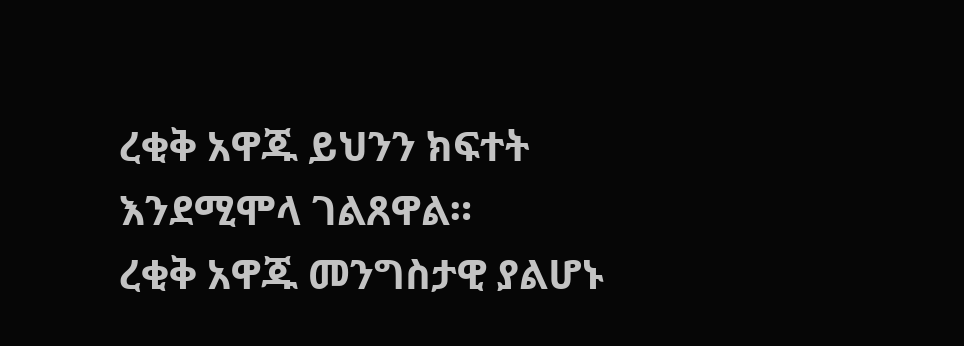ረቂቅ አዋጁ ይህንን ክፍተት እንደሚሞላ ገልጸዋል።
ረቂቅ አዋጁ መንግስታዊ ያልሆኑ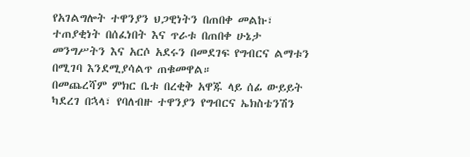የአገልግሎት ተዋንያን ህጋዊነትን በጠበቀ መልኩ፣ ተጠያቂነት በሰፈነበት እና ጥራቱ በጠበቀ ሁኔታ መንግሥትን እና አርሶ አደሩን በመደገፍ የግብርና ልማቱን በሚገባ እንደሚያሳልጥ ጠቁመዋል።
በመጨረሻም ምክር ቤቱ በረቂቅ አዋጁ ላይ ሰፊ ውይይት ካደረገ በኋላ፣ የባለብዙ ተዋንያን የግብርና ኤክስቴንሽን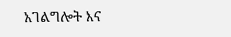አገልግሎት እና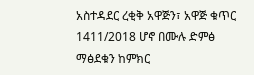አስተዳደር ረቂቅ አዋጅን፣ አዋጅ ቁጥር 1411/2018 ሆኖ በሙሉ ድምፅ ማፅደቁን ከምክር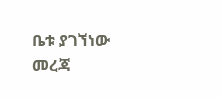ቤቱ ያገኘነው መረጃ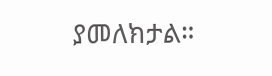ያመለክታል።